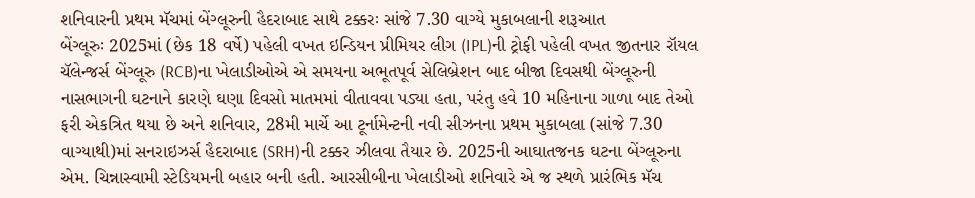શનિવારની પ્રથમ મૅચમાં બેંગ્લૂરુની હૈદરાબાદ સાથે ટક્કરઃ સાંજે 7.30 વાગ્યે મુકાબલાની શરૂઆત
બેંગ્લૂરુઃ 2025માં (છેક 18 વર્ષે) પહેલી વખત ઇન્ડિયન પ્રીમિયર લીગ (IPL)ની ટ્રોફી પહેલી વખત જીતનાર રૉયલ ચૅલેન્જર્સ બેંગ્લૂરુ (RCB)ના ખેલાડીઓએ એ સમયના અભૂતપૂર્વ સેલિબ્રેશન બાદ બીજા દિવસથી બેંગ્લૂરુની નાસભાગની ઘટનાને કારણે ઘણા દિવસો માતમમાં વીતાવવા પડ્યા હતા, પરંતુ હવે 10 મહિનાના ગાળા બાદ તેઓ ફરી એકત્રિત થયા છે અને શનિવાર, 28મી માર્ચે આ ટૂર્નામેન્ટની નવી સીઝનના પ્રથમ મુકાબલા (સાંજે 7.30 વાગ્યાથી)માં સનરાઇઝર્સ હૈદરાબાદ (SRH)ની ટક્કર ઝીલવા તૈયાર છે. 2025ની આઘાતજનક ઘટના બેંગ્લૂરુના એમ. ચિન્નાસ્વામી સ્ટેડિયમની બહાર બની હતી. આરસીબીના ખેલાડીઓ શનિવારે એ જ સ્થળે પ્રારંભિક મૅચ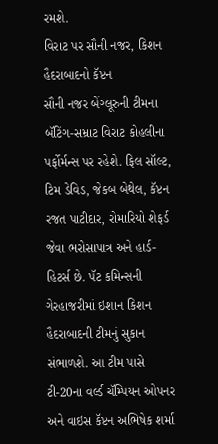રમશે.
વિરાટ પર સૌની નજર, કિશન હૈદરાબાદનો કૅપ્ટન
સૌની નજર બેંગ્લૂરુની ટીમના બૅટિંગ-સમ્રાટ વિરાટ કોહલીના પર્ફોર્મન્સ પર રહેશે. ફિલ સૉલ્ટ, ટિમ ડેવિડ, જેકબ બેથેલ, કૅપ્ટન રજત પાટીદાર, રોમારિયો શેફર્ડ જેવા ભરોસાપાત્ર અને હાર્ડ-હિટર્સ છે. પૅટ કમિન્સની ગેરહાજરીમાં ઇશાન કિશન હૈદરાબાદની ટીમનું સુકાન સંભાળશે. આ ટીમ પાસે ટી-20ના વર્લ્ડ ચૅમ્પિયન ઓપનર અને વાઇસ કૅપ્ટન અભિષેક શર્મા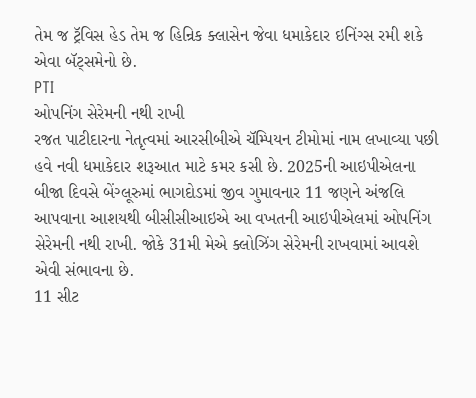તેમ જ ટ્રૅવિસ હેડ તેમ જ હિન્રિક ક્લાસેન જેવા ધમાકેદાર ઇનિંગ્સ રમી શકે એવા બૅટ્સમેનો છે.
PTI
ઓપનિંગ સેરેમની નથી રાખી
રજત પાટીદારના નેતૃત્વમાં આરસીબીએ ચૅમ્પિયન ટીમોમાં નામ લખાવ્યા પછી હવે નવી ધમાકેદાર શરૂઆત માટે કમર કસી છે. 2025ની આઇપીએલના બીજા દિવસે બેંગ્લૂરુમાં ભાગદોડમાં જીવ ગુમાવનાર 11 જણને અંજલિ આપવાના આશયથી બીસીસીઆઇએ આ વખતની આઇપીએલમાં ઓપનિંગ સેરેમની નથી રાખી. જોકે 31મી મેએ ક્લોઝિંગ સેરેમની રાખવામાં આવશે એવી સંભાવના છે.
11 સીટ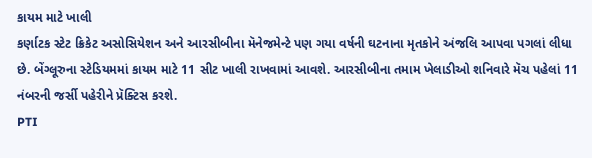કાયમ માટે ખાલી
કર્ણાટક સ્ટેટ ક્રિકેટ અસોસિયેશન અને આરસીબીના મૅનેજમેન્ટે પણ ગયા વર્ષની ઘટનાના મૃતકોને અંજલિ આપવા પગલાં લીધા છે. બેંગ્લૂરુના સ્ટેડિયમમાં કાયમ માટે 11 સીટ ખાલી રાખવામાં આવશે. આરસીબીના તમામ ખેલાડીઓ શનિવારે મૅચ પહેલાં 11 નંબરની જર્સી પહેરીને પ્રૅક્ટિસ કરશે.
PTI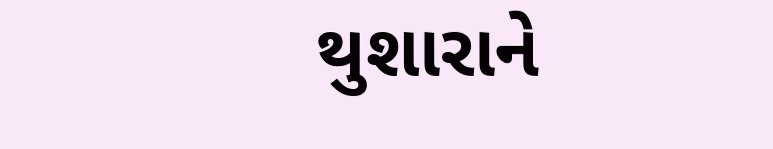થુશારાને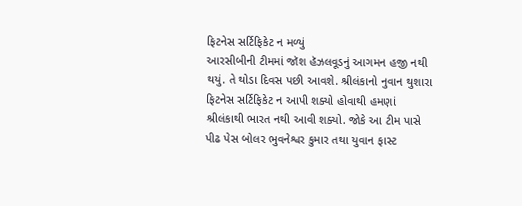ફિટનેસ સર્ટિફિકેટ ન મળ્યું
આરસીબીની ટીમમાં જૉશ હૅઝલવૂડનું આગમન હજી નથી થયું. તે થોડા દિવસ પછી આવશે. શ્રીલંકાનો નુવાન થુશારા ફિટનેસ સર્ટિફિકેટ ન આપી શક્યો હોવાથી હમણાં શ્રીલંકાથી ભારત નથી આવી શક્યો. જોકે આ ટીમ પાસે પીઢ પેસ બોલર ભુવનેશ્વર કુમાર તથા યુવાન ફાસ્ટ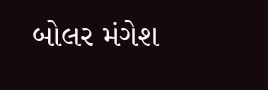બોલર મંગેશ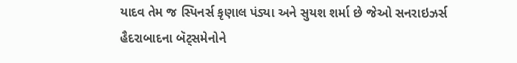યાદવ તેમ જ સ્પિનર્સ કૃણાલ પંડ્યા અને સુયશ શર્મા છે જેઓ સનરાઇઝર્સ હૈદરાબાદના બૅટ્સમેનોને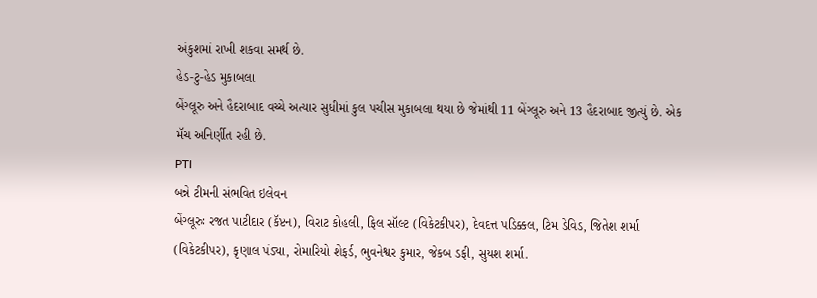અંકુશમાં રાખી શકવા સમર્થ છે.
હેડ-ટુ-હેડ મુકાબલા
બેંગ્લૂરુ અને હૈદરાબાદ વચ્ચે અત્યાર સુધીમાં કુલ પચીસ મુકાબલા થયા છે જેમાંથી 11 બેંગ્લૂરુ અને 13 હૈદરાબાદ જીત્યું છે. એક મૅચ અનિર્ણીત રહી છે.
PTI
બન્ને ટીમની સંભવિત ઇલેવન
બેંગ્લૂરુઃ રજત પાટીદાર (કૅપ્ટન), વિરાટ કોહલી, ફિલ સૉલ્ટ (વિકેટકીપર), દેવદત્ત પડિક્કલ, ટિમ ડેવિડ, જિતેશ શર્મા (વિકેટકીપર), કૃણાલ પંડ્યા, રોમારિયો શેફર્ડ, ભુવનેશ્વર કુમાર, જેકબ ડફી, સુયશ શર્મા.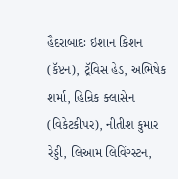હૈદરાબાદઃ ઇશાન કિશન (કૅપ્ટન), ટ્રૅવિસ હેડ, અભિષેક શર્મા, હિન્રિક ક્લાસેન (વિકેટકીપર), નીતીશ કુમાર રેડ્ડી, લિઆમ લિવિંગ્સ્ટન,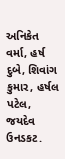અનિકેત વર્મા, હર્ષ દુબે, શિવાંગ કુમાર, હર્ષલ પટેલ, જયદેવ ઉનડકટ.